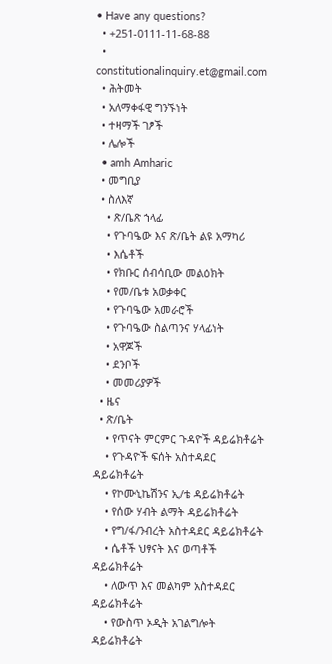• Have any questions?
  • +251-0111-11-68-88
  • constitutionalinquiry.et@gmail.com
  • ሕትመት
  • አለማቀፋዊ ግንኙነት
  • ተዛማች ገፆች
  • ሌሎች
  • amh Amharic
  • መግቢያ
  • ስለእኛ
    • ጽ/ቤጽ ኀላፊ
    • የጉባዔው እና ጽ/ቤት ልዩ አማካሪ
    • እሴቶች
    • የክቡር ሰብሳቢው መልዕክት
    • የመ/ቤቱ አወቃቀር
    • የጉባዔው አመራሮች
    • የጉባዔው ስልጣንና ሃላፊነት
    • አዋጆች
    • ደንቦች
    • መመሪያዎች
  • ዜና
  • ጽ/ቤት
    • የጥናት ምርምር ጉዳዮች ዳይሬክቶሬት
    • የጉዳዮች ፍሰት አስተዳደር ዳይሬክቶሬት
    • የኮሙኒኬሽንና ኢ/ቴ ዳይሬክቶሬት
    • የሰው ሃብት ልማት ዳይሬክቶሬት
    • የግ/ፋ/ንብረት አስተዳደር ዳይሬክቶሬት
    • ሴቶች ህፃናት እና ወጣቶች ዳይሬክቶሬት
    • ለውጥ እና መልካም አስተዳደር ዳይሬክቶሬት
    • የውስጥ ኦዲት አገልግሎት ዳይሬክቶሬት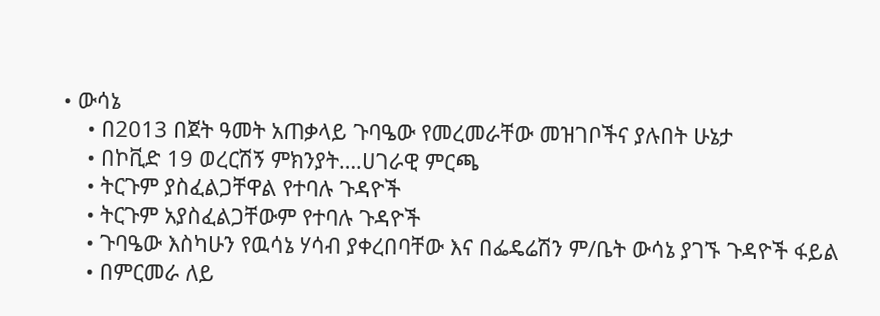• ውሳኔ
    • በ2013 በጀት ዓመት አጠቃላይ ጉባዔው የመረመራቸው መዝገቦችና ያሉበት ሁኔታ
    • በኮቪድ 19 ወረርሽኝ ምክንያት….ሀገራዊ ምርጫ
    • ትርጉም ያስፈልጋቸዋል የተባሉ ጉዳዮች
    • ትርጉም አያስፈልጋቸውም የተባሉ ጉዳዮች
    • ጉባዔው እስካሁን የዉሳኔ ሃሳብ ያቀረበባቸው እና በፌዴሬሽን ም/ቤት ውሳኔ ያገኙ ጉዳዮች ፋይል
    • በምርመራ ለይ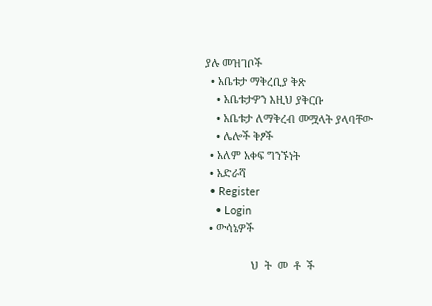ያሉ መዝገቦች
  • አቤቱታ ማቅረቢያ ቅጽ
    • አቤቱታዎን እዚህ ያቅርቡ
    • አቤቱታ ለማቅረብ መሟላት ያላባቸው
    • ሌሎች ቅፆች
  • አለም አቀፍ ግንኙነት
  • አድራሻ
  • Register
    • Login
  • ውሳኔዎች

                ህ  ት  መ  ቶ  ች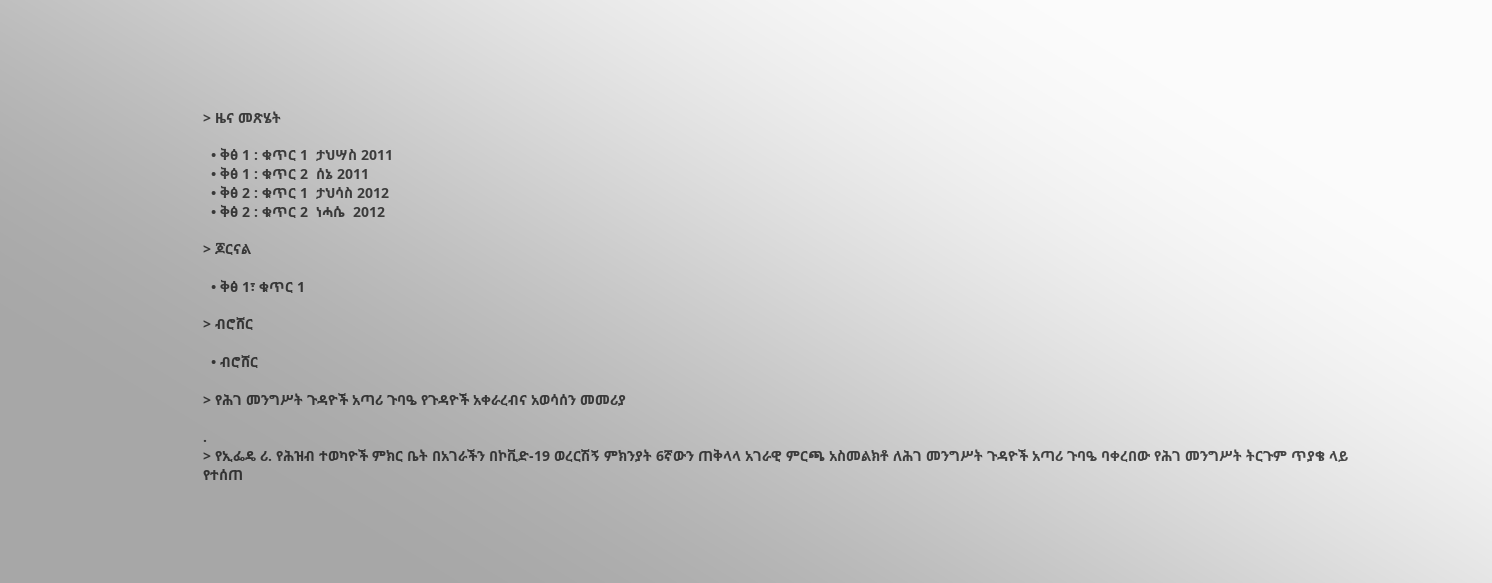> ዜና መጽሄት

  • ቅፅ 1 : ቁጥር 1  ታህሣስ 2011
  • ቅፅ 1 : ቁጥር 2  ሰኔ 2011
  • ቅፅ 2 : ቁጥር 1  ታህሳስ 2012
  • ቅፅ 2 : ቁጥር 2  ነሓሴ  2012

> ጆርናል

  • ቅፅ 1፣ ቁጥር 1

> ብሮሸር

  • ብሮሸር

> የሕገ መንግሥት ጉዳዮች አጣሪ ጉባዔ የጉዳዮች አቀራረብና አወሳሰን መመሪያ

.
> የኢፌዴ ሪ. የሕዝብ ተወካዮች ምክር ቤት በአገራችን በኮቪድ-19 ወረርሽኝ ምክንያት 6ኛውን ጠቅላላ አገራዊ ምርጫ አስመልክቶ ለሕገ መንግሥት ጉዳዮች አጣሪ ጉባዔ ባቀረበው የሕገ መንግሥት ትርጉም ጥያቄ ላይ የተሰጠ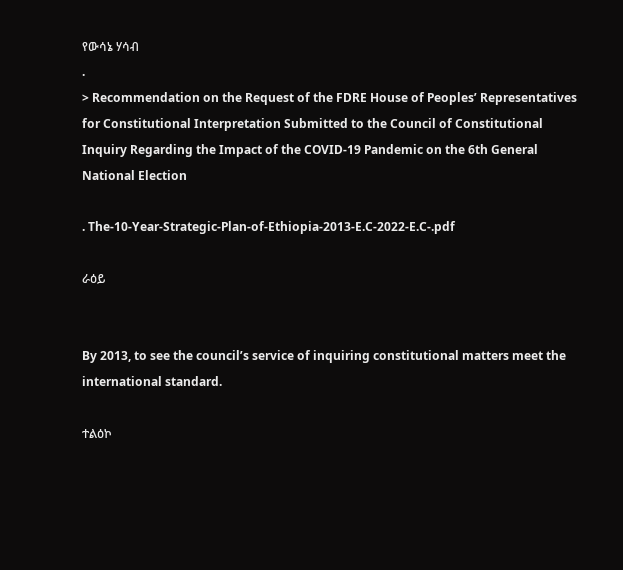የውሳኔ ሃሳብ
.
> Recommendation on the Request of the FDRE House of Peoples’ Representatives for Constitutional Interpretation Submitted to the Council of Constitutional Inquiry Regarding the Impact of the COVID-19 Pandemic on the 6th General National Election

. The-10-Year-Strategic-Plan-of-Ethiopia-2013-E.C-2022-E.C-.pdf

ራዕይ


By 2013, to see the council’s service of inquiring constitutional matters meet the international standard.

ተልዕኮ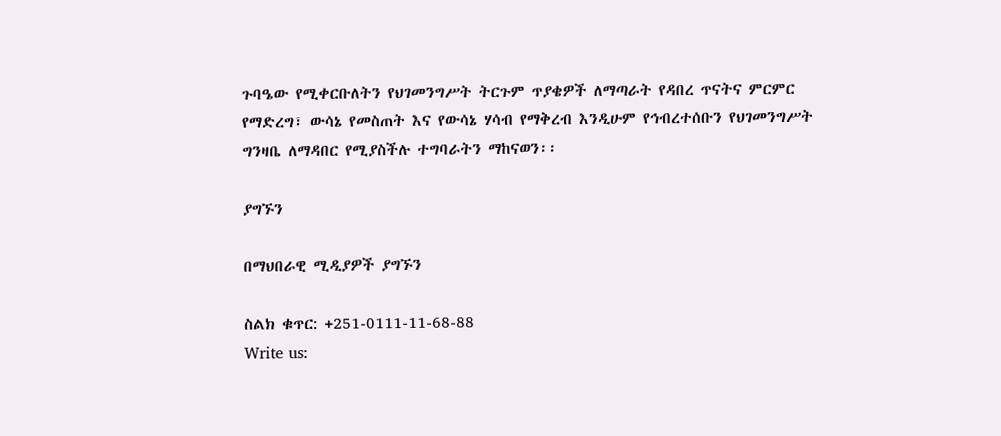ጉባዔው የሚቀርቡለትን የህገመንግሥት ትርጉም ጥያቄዎች ለማጣራት የዳበረ ጥናትና ምርምር የማድረግ፣ ውሳኔ የመስጠት እና የውሳኔ ሃሳብ የማቅረብ እንዲሁም የኅብረተሰቡን የህገመንግሥት ግንዛቤ ለማዳበር የሚያስችሉ ተግባራትን ማከናወን፡፡

ያግኙን

በማህበራዊ ሚዲያዎች ያግኙን

ስልክ ቁጥር: +251-0111-11-68-88
Write us: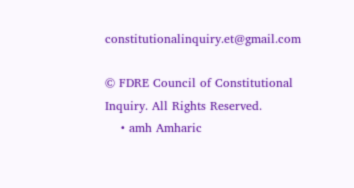constitutionalinquiry.et@gmail.com

© FDRE Council of Constitutional Inquiry. All Rights Reserved.
    • amh Amharic